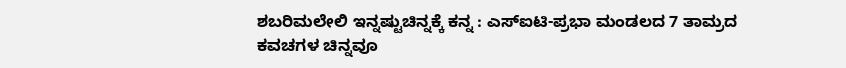ಶಬರಿಮಲೇಲಿ ಇನ್ನಷ್ಟುಚಿನ್ನಕ್ಕೆ ಕನ್ನ : ಎಸ್‌ಐಟಿ-ಪ್ರಭಾ ಮಂಡಲದ 7 ತಾಮ್ರದ ಕವಚಗಳ ಚಿನ್ನವೂ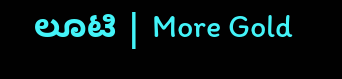ಲೂಟಿ | More Gold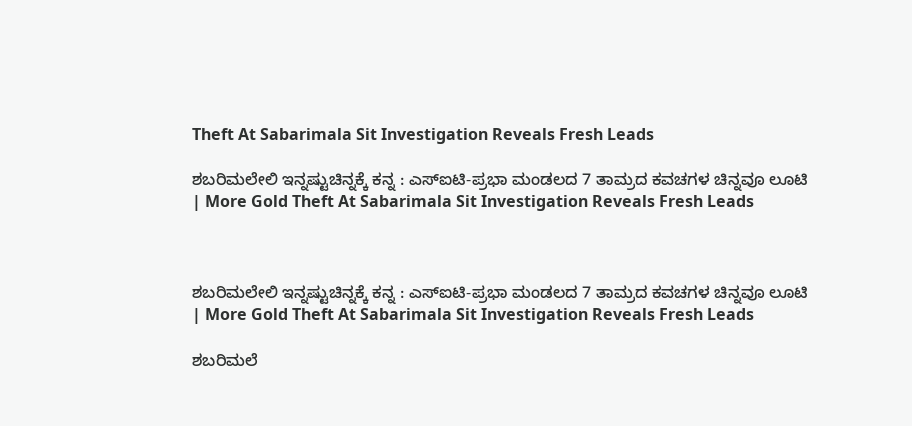Theft At Sabarimala Sit Investigation Reveals Fresh Leads

ಶಬರಿಮಲೇಲಿ ಇನ್ನಷ್ಟುಚಿನ್ನಕ್ಕೆ ಕನ್ನ : ಎಸ್‌ಐಟಿ-ಪ್ರಭಾ ಮಂಡಲದ 7 ತಾಮ್ರದ ಕವಚಗಳ ಚಿನ್ನವೂ ಲೂಟಿ | More Gold Theft At Sabarimala Sit Investigation Reveals Fresh Leads



ಶಬರಿಮಲೇಲಿ ಇನ್ನಷ್ಟುಚಿನ್ನಕ್ಕೆ ಕನ್ನ : ಎಸ್‌ಐಟಿ-ಪ್ರಭಾ ಮಂಡಲದ 7 ತಾಮ್ರದ ಕವಚಗಳ ಚಿನ್ನವೂ ಲೂಟಿ | More Gold Theft At Sabarimala Sit Investigation Reveals Fresh Leads

ಶಬರಿಮಲೆ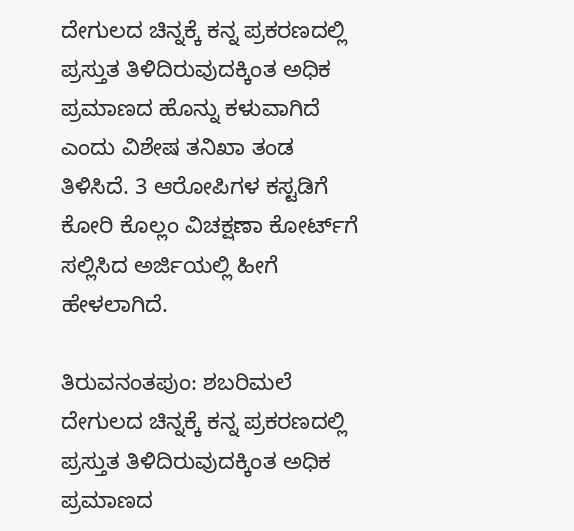ದೇಗುಲದ ಚಿನ್ನಕ್ಕೆ ಕನ್ನ ಪ್ರಕರಣದಲ್ಲಿ ಪ್ರಸ್ತುತ ತಿಳಿದಿರುವುದಕ್ಕಿಂತ ಅಧಿಕ ಪ್ರಮಾಣದ ಹೊನ್ನು ಕಳುವಾಗಿದೆ ಎಂದು ವಿಶೇಷ ತನಿಖಾ ತಂಡ ತಿಳಿಸಿದೆ. 3 ಆರೋಪಿಗಳ ಕಸ್ಟಡಿಗೆ ಕೋರಿ ಕೊಲ್ಲಂ ವಿಚಕ್ಷಣಾ ಕೋರ್ಟ್‌ಗೆ ಸಲ್ಲಿಸಿದ ಅರ್ಜಿಯಲ್ಲಿ ಹೀಗೆ ಹೇಳಲಾಗಿದೆ.

ತಿರುವನಂತಪುಂ: ಶಬರಿಮಲೆ ದೇಗುಲದ ಚಿನ್ನಕ್ಕೆ ಕನ್ನ ಪ್ರಕರಣದಲ್ಲಿ ಪ್ರಸ್ತುತ ತಿಳಿದಿರುವುದಕ್ಕಿಂತ ಅಧಿಕ ಪ್ರಮಾಣದ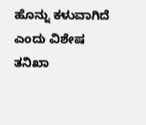ಹೊನ್ನು ಕಳುವಾಗಿದೆ ಎಂದು ವಿಶೇಷ ತನಿಖಾ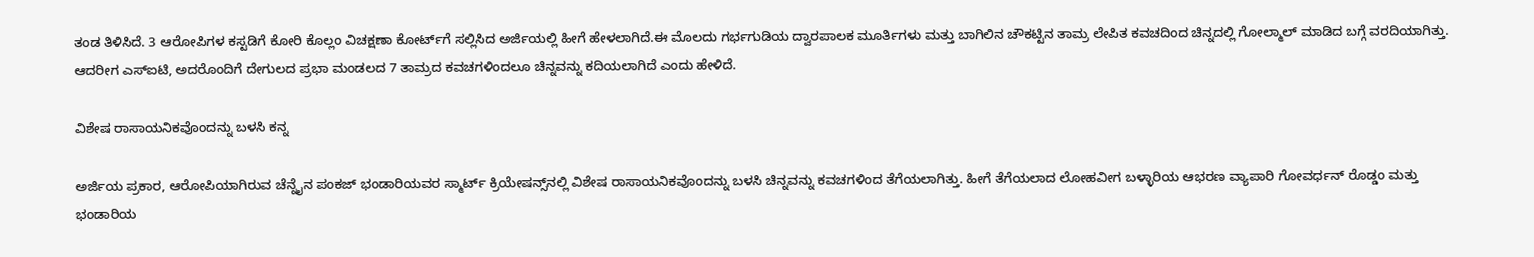ತಂಡ ತಿಳಿಸಿದೆ. 3 ಆರೋಪಿಗಳ ಕಸ್ಟಡಿಗೆ ಕೋರಿ ಕೊಲ್ಲಂ ವಿಚಕ್ಷಣಾ ಕೋರ್ಟ್‌ಗೆ ಸಲ್ಲಿಸಿದ ಅರ್ಜಿಯಲ್ಲಿ ಹೀಗೆ ಹೇಳಲಾಗಿದೆ.ಈ ಮೊಲದು ಗರ್ಭಗುಡಿಯ ದ್ವಾರಪಾಲಕ ಮೂರ್ತಿಗಳು ಮತ್ತು ಬಾಗಿಲಿನ ಚೌಕಟ್ಟಿನ ತಾಮ್ರ ಲೇಪಿತ ಕವಚದಿಂದ ಚಿನ್ನದಲ್ಲಿ ಗೋಲ್ಮಾಲ್‌ ಮಾಡಿದ ಬಗ್ಗೆ ವರದಿಯಾಗಿತ್ತು. ಆದರೀಗ ಎಸ್‌ಐಟಿ, ಅದರೊಂದಿಗೆ ದೇಗುಲದ ಪ್ರಭಾ ಮಂಡಲದ 7 ತಾಮ್ರದ ಕವಚಗಳಿಂದಲೂ ಚಿನ್ನವನ್ನು ಕದಿಯಲಾಗಿದೆ ಎಂದು ಹೇಳಿದೆ.

ವಿಶೇಷ ರಾಸಾಯನಿಕವೊಂದನ್ನು ಬಳಸಿ ಕನ್ನ

ಅರ್ಜಿಯ ಪ್ರಕಾರ, ಆರೋಪಿಯಾಗಿರುವ ಚೆನ್ನೈನ ಪಂಕಜ್‌ ಭಂಡಾರಿಯವರ ಸ್ಮಾರ್ಟ್‌ ಕ್ರಿಯೇಷನ್ಸ್‌ನಲ್ಲಿ ವಿಶೇಷ ರಾಸಾಯನಿಕವೊಂದನ್ನು ಬಳಸಿ ಚಿನ್ನವನ್ನು ಕವಚಗಳಿಂದ ತೆಗೆಯಲಾಗಿತ್ತು. ಹೀಗೆ ತೆಗೆಯಲಾದ ಲೋಹವೀಗ ಬಳ್ಳಾರಿಯ ಆಭರಣ ವ್ಯಾಪಾರಿ ಗೋವರ್ಧನ್‌ ರೊಡ್ಡಂ ಮತ್ತು ಭಂಡಾರಿಯ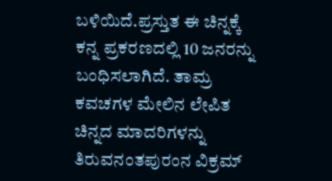ಬಳಿಯಿದೆ.ಪ್ರಸ್ತುತ ಈ ಚಿನ್ನಕ್ಕೆ ಕನ್ನ ಪ್ರಕರಣದಲ್ಲಿ 10 ಜನರನ್ನು ಬಂಧಿಸಲಾಗಿದೆ. ತಾಮ್ರ ಕವಚಗಳ ಮೇಲಿನ ಲೇಪಿತ ಚಿನ್ನದ ಮಾದರಿಗಳನ್ನು ತಿರುವನಂತಪುರಂನ ವಿಕ್ರಮ್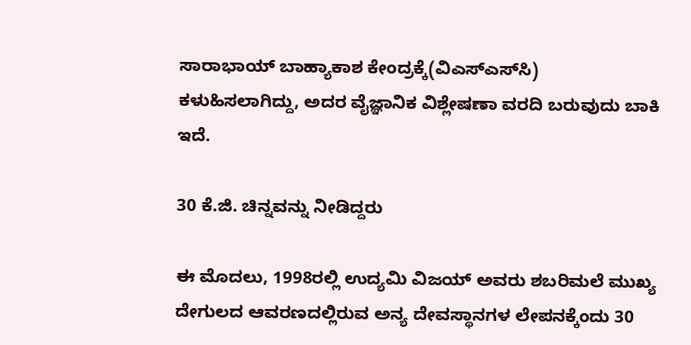ಸಾರಾಭಾಯ್ ಬಾಹ್ಯಾಕಾಶ ಕೇಂದ್ರಕ್ಕೆ(ವಿಎಸ್‌ಎಸ್‌ಸಿ) ಕಳುಹಿಸಲಾಗಿದ್ದು, ಅದರ ವೈಜ್ಞಾನಿಕ ವಿಶ್ಲೇಷಣಾ ವರದಿ ಬರುವುದು ಬಾಕಿ ಇದೆ.

30 ಕೆ.ಜಿ. ಚಿನ್ನವನ್ನು ನೀಡಿದ್ದರು

ಈ ಮೊದಲು, 1998ರಲ್ಲಿ ಉದ್ಯಮಿ ವಿಜಯ್‌ ಅವರು ಶಬರಿಮಲೆ ಮುಖ್ಯ ದೇಗುಲದ ಆವರಣದಲ್ಲಿರುವ ಅನ್ಯ ದೇವಸ್ಥಾನಗಳ ಲೇಪನಕ್ಕೆಂದು 30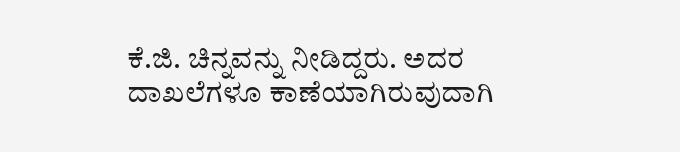ಕೆ.ಜಿ. ಚಿನ್ನವನ್ನು ನೀಡಿದ್ದರು. ಅದರ ದಾಖಲೆಗಳೂ ಕಾಣೆಯಾಗಿರುವುದಾಗಿ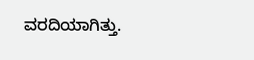ವರದಿಯಾಗಿತ್ತು.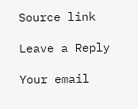Source link

Leave a Reply

Your email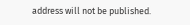address will not be published.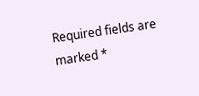Required fields are marked *